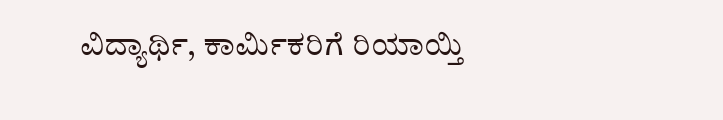ವಿದ್ಯಾರ್ಥಿ, ಕಾರ್ಮಿಕರಿಗೆ ರಿಯಾಯ್ತಿ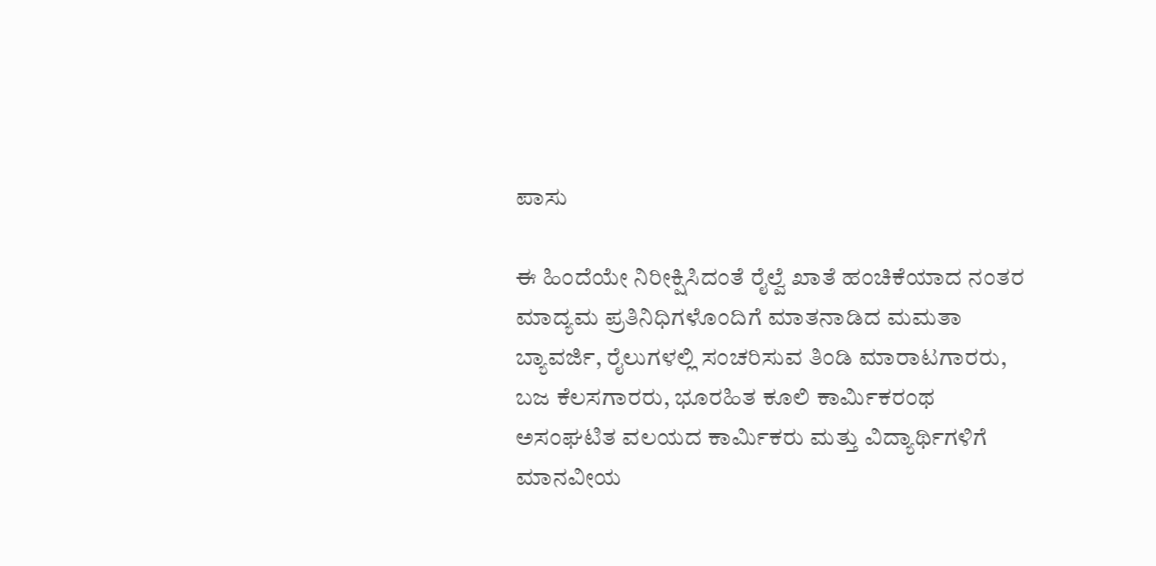ಪಾಸು

ಈ ಹಿಂದೆಯೇ ನಿರೀಕ್ಷಿಸಿದಂತೆ ರೈಲ್ವೆ ಖಾತೆ ಹಂಚಿಕೆಯಾದ ನಂತರ ಮಾದ್ಯಮ ಪ್ರತಿನಿಧಿಗಳೊಂದಿಗೆ ಮಾತನಾಡಿದ ಮಮತಾ ಬ್ಯಾವರ್ಜಿ, ರೈಲುಗಳಲ್ಲಿ ಸಂಚರಿಸುವ ತಿಂಡಿ ಮಾರಾಟಗಾರರು, ಬಜ ಕೆಲಸಗಾರರು, ಭೂರಹಿತ ಕೂಲಿ ಕಾರ್ಮಿಕರಂಥ ಅಸಂಘಟಿತ ವಲಯದ ಕಾರ್ಮಿಕರು ಮತ್ತು ವಿದ್ಯಾರ್ಥಿಗಳಿಗೆ ಮಾನವೀಯ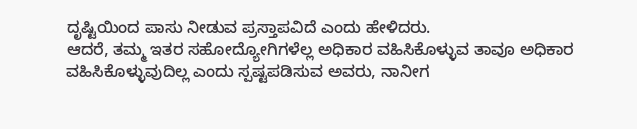ದೃಷ್ಟಿಯಿಂದ ಪಾಸು ನೀಡುವ ಪ್ರಸ್ತಾಪವಿದೆ ಎಂದು ಹೇಳಿದರು.
ಆದರೆ, ತಮ್ಮ ಇತರ ಸಹೋದ್ಯೋಗಿಗಳೆಲ್ಲ ಅಧಿಕಾರ ವಹಿಸಿಕೊಳ್ಳುವ ತಾವೂ ಅಧಿಕಾರ ವಹಿಸಿಕೊಳ್ಳುವುದಿಲ್ಲ ಎಂದು ಸ್ಪಷ್ಟಪಡಿಸುವ ಅವರು, ನಾನೀಗ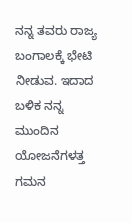ನನ್ನ ತವರು ರಾಜ್ಯ ಬಂಗಾಲಕ್ಕೆ ಭೇಟಿ ನೀಡುವ. ಇದಾದ ಬಳಿಕ ನನ್ನ ಮುಂದಿನ ಯೋಜನೆಗಳತ್ತ ಗಮನ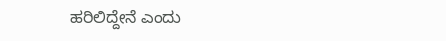ಹರಿಲಿದ್ದೇನೆ ಎಂದು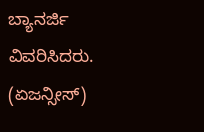ಬ್ಯಾನರ್ಜಿ ವಿವರಿಸಿದರು.
(ಏಜನ್ಸೀಸ್)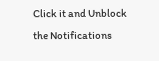Click it and Unblock the Notifications